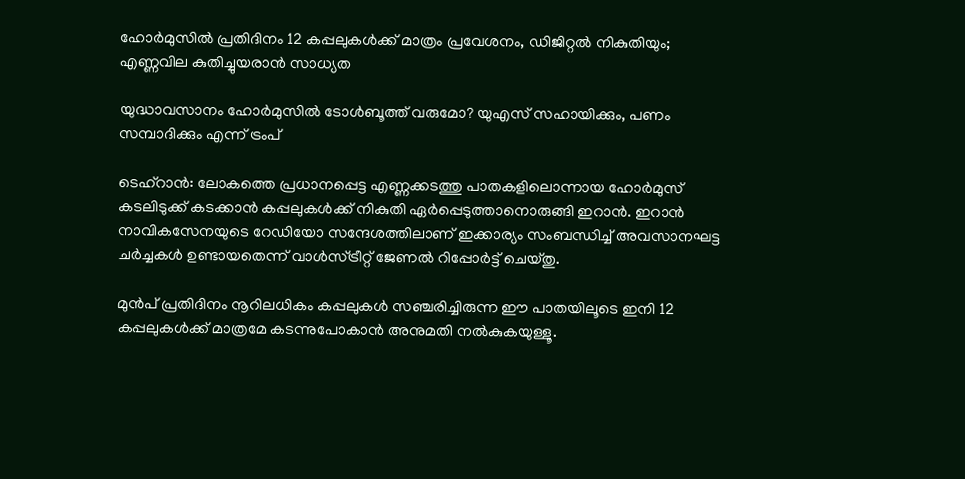ഹോർമുസിൽ പ്രതിദിനം 12 കപ്പലുകൾക്ക് മാത്രം പ്രവേശനം, ഡിജിറ്റൽ നികുതിയും; എണ്ണവില കുതിച്ചുയരാൻ സാധ്യത

യുദ്ധാവസാനം ഹോർമുസിൽ ടോൾബൂത്ത് വരുമോ? യുഎസ് സഹായിക്കും, പണം സമ്പാദിക്കും എന്ന് ട്രംപ്

ടെഹ്‌റാൻ: ലോകത്തെ പ്രധാനപ്പെട്ട എണ്ണക്കടത്തു പാതകളിലൊന്നായ ഹോർമുസ് കടലിടുക്ക് കടക്കാൻ കപ്പലുകൾക്ക് നികുതി ഏർപ്പെടുത്താനൊരുങ്ങി ഇറാൻ. ഇറാൻ നാവികസേനയുടെ റേഡിയോ സന്ദേശത്തിലാണ് ഇക്കാര്യം സംബന്ധിച്ച് അവസാനഘട്ട ചർച്ചകൾ ഉണ്ടായതെന്ന് വാൾസ്ട്രീറ്റ് ജേണൽ റിപ്പോർട്ട് ചെയ്തു.

മുൻപ് പ്രതിദിനം നൂറിലധികം കപ്പലുകൾ സഞ്ചരിച്ചിരുന്ന ഈ പാതയിലൂടെ ഇനി 12 കപ്പലുകൾക്ക് മാത്രമേ കടന്നുപോകാൻ അനുമതി നൽകുകയുള്ളൂ.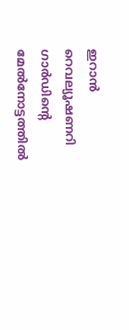ഇറാൻ റെവല്യൂഷണറി ഗാർഡിൻ്റെ മേൽനോട്ടത്തിൽ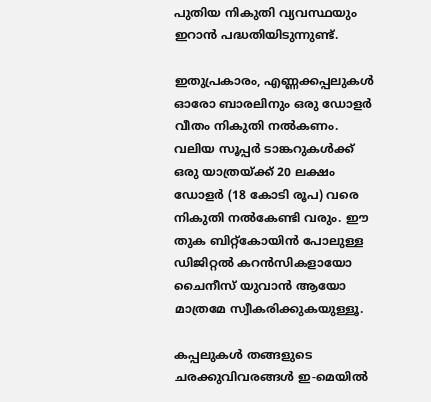പുതിയ നികുതി വ്യവസ്ഥയും ഇറാൻ പദ്ധതിയിടുന്നുണ്ട്.

ഇതുപ്രകാരം, എണ്ണക്കപ്പലുകൾ ഓരോ ബാരലിനും ഒരു ഡോളർ വീതം നികുതി നൽകണം. വലിയ സൂപ്പർ ടാങ്കറുകൾക്ക് ഒരു യാത്രയ്ക്ക് 20 ലക്ഷം ഡോളർ (18 കോടി രൂപ) വരെ നികുതി നൽകേണ്ടി വരും. ഈ തുക ബിറ്റ്‌കോയിൻ പോലുള്ള ഡിജിറ്റൽ കറൻസികളായോ ചൈനീസ് യുവാൻ ആയോ മാത്രമേ സ്വീകരിക്കുകയുള്ളൂ.

കപ്പലുകൾ തങ്ങളുടെ ചരക്കുവിവരങ്ങൾ ഇ-മെയിൽ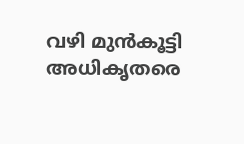വഴി മുൻകൂട്ടി അധികൃതരെ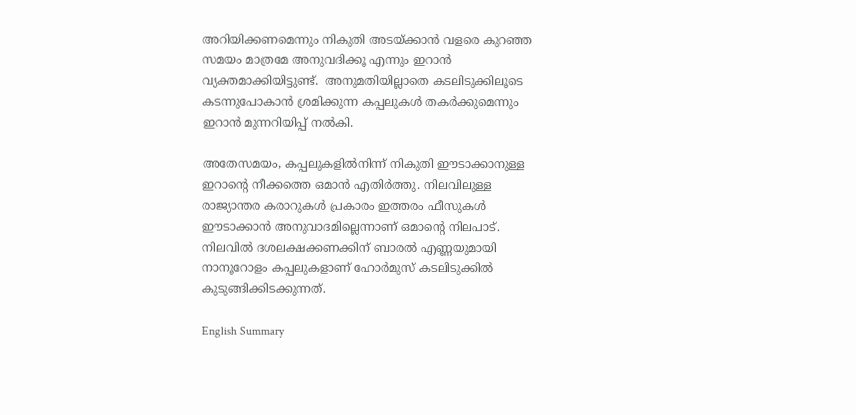അറിയിക്കണമെന്നും നികുതി അടയ്ക്കാൻ വളരെ കുറഞ്ഞ സമയം മാത്രമേ അനുവദിക്കൂ എന്നും ഇറാൻ വ്യക്തമാക്കിയിട്ടുണ്ട്.  അനുമതിയില്ലാതെ കടലിടുക്കിലൂടെ കടന്നുപോകാൻ ശ്രമിക്കുന്ന കപ്പലുകൾ തകർക്കുമെന്നും ഇറാൻ മുന്നറിയിപ്പ് നൽകി.

അതേസമയം, കപ്പലുകളിൽനിന്ന് നികുതി ഈടാക്കാനുള്ള ഇറാന്റെ നീക്കത്തെ ഒമാൻ എതിർത്തു. നിലവിലുള്ള രാജ്യാന്തര കരാറുകൾ പ്രകാരം ഇത്തരം ഫീസുകൾ ഈടാക്കാൻ അനുവാദമില്ലെന്നാണ് ഒമാന്റെ നിലപാട്. നിലവിൽ ദശലക്ഷക്കണക്കിന് ബാരൽ എണ്ണയുമായി  നാനൂറോളം കപ്പലുകളാണ് ഹോർമുസ് കടലിടുക്കിൽ കുടുങ്ങിക്കിടക്കുന്നത്.

English Summary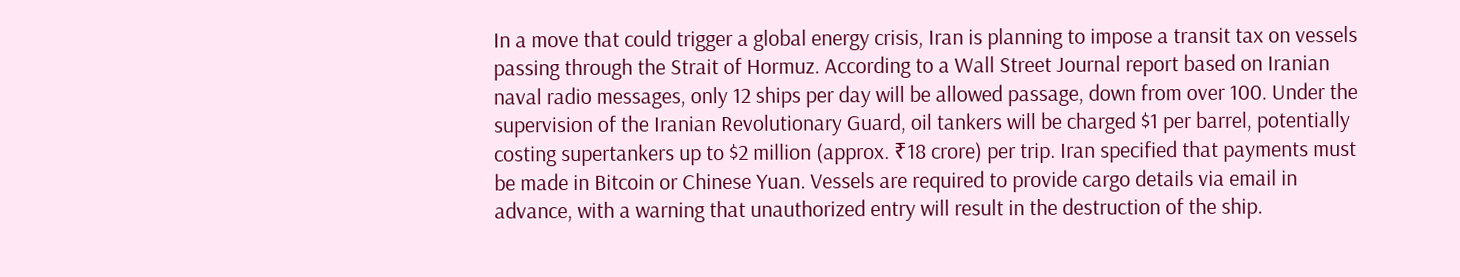In a move that could trigger a global energy crisis, Iran is planning to impose a transit tax on vessels passing through the Strait of Hormuz. According to a Wall Street Journal report based on Iranian naval radio messages, only 12 ships per day will be allowed passage, down from over 100. Under the supervision of the Iranian Revolutionary Guard, oil tankers will be charged $1 per barrel, potentially costing supertankers up to $2 million (approx. ₹18 crore) per trip. Iran specified that payments must be made in Bitcoin or Chinese Yuan. Vessels are required to provide cargo details via email in advance, with a warning that unauthorized entry will result in the destruction of the ship.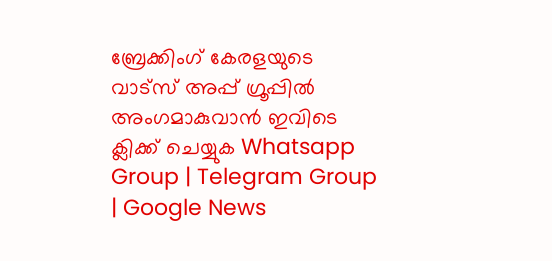ബ്രേക്കിംഗ് കേരളയുടെ വാട്സ് അപ്പ് ഗ്രൂപ്പിൽ അംഗമാകുവാൻ ഇവിടെ ക്ലിക്ക് ചെയ്യുക Whatsapp Group | Telegram Group | Google News